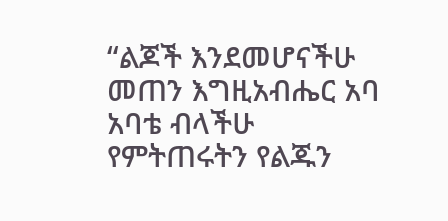“ልጆች እንደመሆናችሁ መጠን እግዚአብሔር አባ አባቴ ብላችሁ የምትጠሩትን የልጁን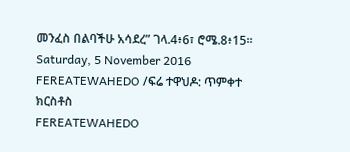መንፈስ በልባችሁ አሳደረ” ገላ.4፥6፣ ሮሜ.8፥15፡፡
Saturday, 5 November 2016
FEREATEWAHEDO /ፍሬ ተዋህዶ: ጥምቀተ ክርስቶስ
FEREATEWAHEDO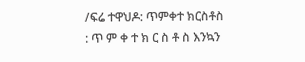/ፍሬ ተዋህዶ: ጥምቀተ ክርስቶስ
: ጥ ም ቀ ተ ክ ር ስ ቶ ስ እንኳን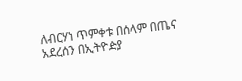ለብርሃነ ጥምቀቱ በሰላም በጤና አደረሰን በኢትዮዽያ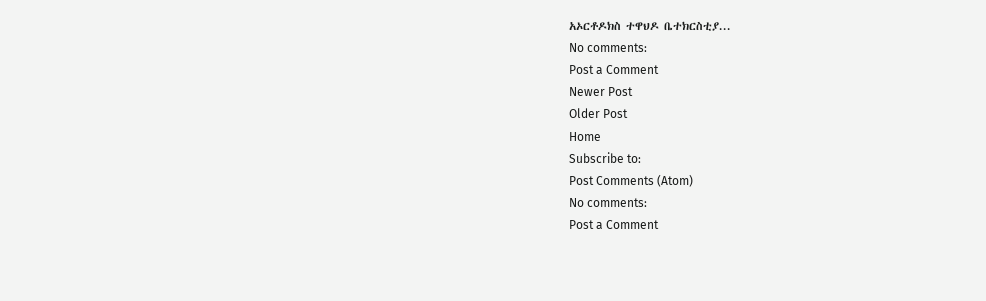አኦርቶዶክስ ተዋህዶ ቤተክርስቲያ...
No comments:
Post a Comment
Newer Post
Older Post
Home
Subscribe to:
Post Comments (Atom)
No comments:
Post a Comment